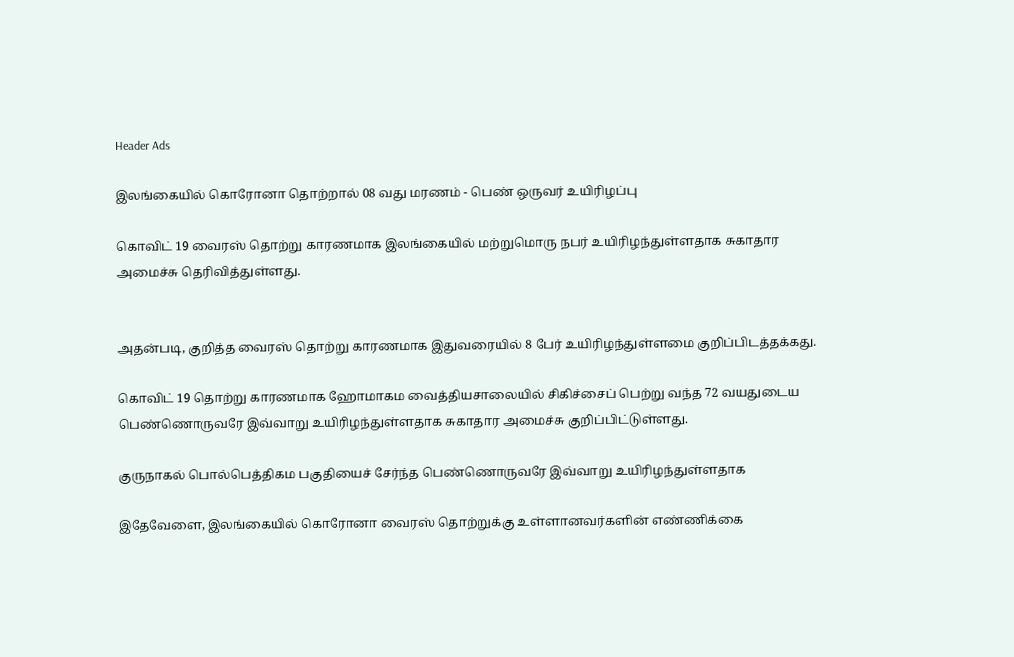Header Ads

இலங்கையில் கொரோனா தொற்றால் 08 வது மரணம் - பெண் ஒருவர் உயிரிழப்பு

கொவிட் 19 வைரஸ் தொற்று காரணமாக இலங்கையில் மற்றுமொரு நபர் உயிரிழந்துள்ளதாக சுகாதார அமைச்சு தெரிவித்துள்ளது.


அதன்படி, குறித்த வைரஸ் தொற்று காரணமாக இதுவரையில் 8 பேர் உயிரிழந்துள்ளமை குறிப்பிடத்தக்கது.

கொவிட் 19 தொற்று காரணமாக ஹோமாகம வைத்தியசாலையில் சிகிச்சைப் பெற்று வந்த 72 வயதுடைய பெண்ணொருவரே இவ்வாறு உயிரிழந்துள்ளதாக சுகாதார அமைச்சு குறிப்பிட்டுள்ளது.

குருநாகல் பொல்பெத்திகம பகுதியைச் சேர்ந்த பெண்ணொருவரே இவ்வாறு உயிரிழந்துள்ளதாக

இதேவேளை, இலங்கையில் கொரோனா வைரஸ் தொற்றுக்கு உள்ளானவர்களின் எண்ணிக்கை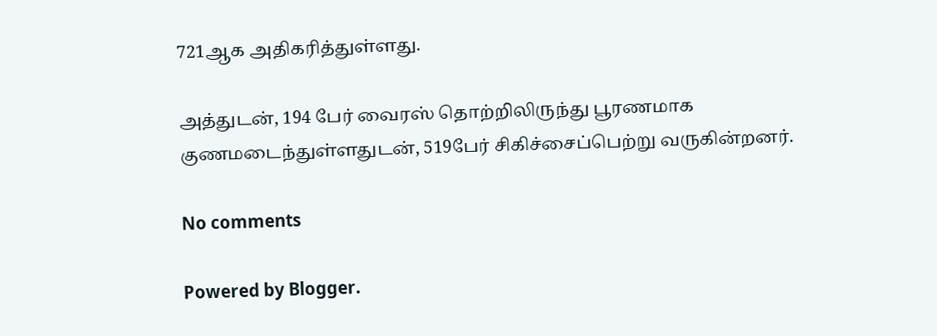721ஆக அதிகரித்துள்ளது.

அத்துடன், 194 பேர் வைரஸ் தொற்றிலிருந்து பூரணமாக குணமடைந்துள்ளதுடன், 519பேர் சிகிச்சைப்பெற்று வருகின்றனர்.

No comments

Powered by Blogger.